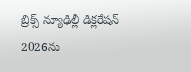బ్రిక్స్ న్యూఢిల్లీ డిక్లరేషన్ 2026ను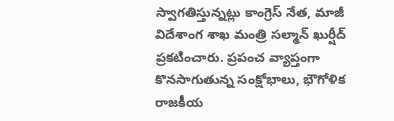స్వాగతిస్తున్నట్లు కాంగ్రెస్ నేత, మాజీ విదేశాంగ శాఖ మంత్రి సల్మాన్ ఖుర్షీద్ ప్రకటించారు. ప్రపంచ వ్యాప్తంగా కొనసాగుతున్న సంక్షోభాలు, భౌగోళిక రాజకీయ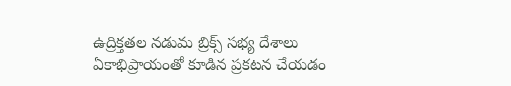ఉద్రిక్తతల నడుమ బ్రిక్స్ సభ్య దేశాలు ఏకాభిప్రాయంతో కూడిన ప్రకటన చేయడం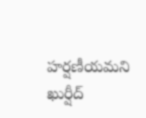హర్షణీయమని ఖుర్షీద్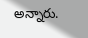అన్నారు.